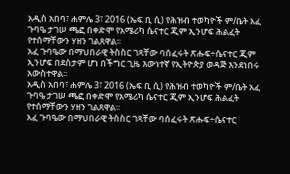አዲስ አበባ፣ ሐምሌ 3፣ 2016 (ኤፍ ቢ ሲ) የሕዝብ ተወካዮች ም/ቤት አፈ ጉባዔ ታገሠ ጫፎ በቀድሞ የአሜሪካ ሴናተር ጂም ኢንሆፍ ሕልፈት የተሰማቸውን ሃዘን ገልጸዋል፡፡
አፈ ጉባዔው በማህበራዊ ትስስር ገጻቸው ባሰፈሩት ጽሑፍ÷ሴናተር ጂም ኢንሆፍ በደስታም ሆነ በችግር ጊዜ እውነተኛ የኢትዮጵያ ወዳጅ እንደነበሩ አውስተዋል፡፡
አዲስ አበባ፣ ሐምሌ 3፣ 2016 (ኤፍ ቢ ሲ) የሕዝብ ተወካዮች ም/ቤት አፈ ጉባዔ ታገሠ ጫፎ በቀድሞ የአሜሪካ ሴናተር ጂም ኢንሆፍ ሕልፈት የተሰማቸውን ሃዘን ገልጸዋል፡፡
አፈ ጉባዔው በማህበራዊ ትስስር ገጻቸው ባሰፈሩት ጽሑፍ÷ሴናተር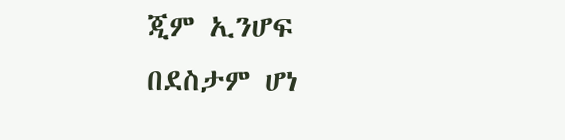ጂም ኢንሆፍ በደስታም ሆነ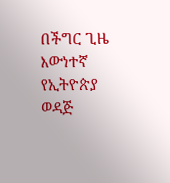በችግር ጊዜ እውነተኛ የኢትዮጵያ ወዳጅ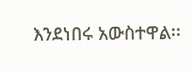እንደነበሩ አውስተዋል፡፡